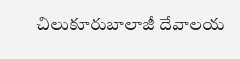చిలుకూరుబాలాజీ దేవాలయ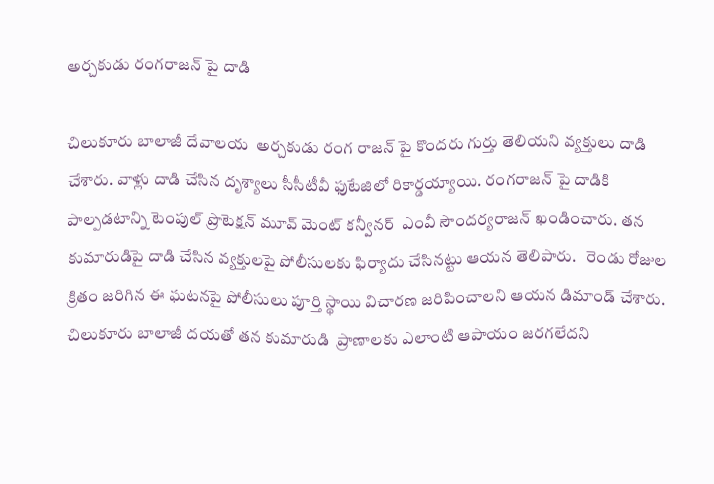అర్చకుడు రంగరాజన్ పై దాడి

చిలుకూరు బాలాజీ దేవాలయ  అర్చకుడు రంగ రాజన్ పై కొందరు గుర్తు తెలియని వ్యక్తులు దాడి చేశారు. వాళ్లు దాడి చేసిన దృశ్యాలు సీసీటీవీ ఫుటేజిలో రికార్డయ్యాయి. రంగరాజన్ పై దాడికి పాల్పడటాన్ని టెంపుల్ ప్రొటెక్షన్ మూవ్ మెంట్ కన్వీనర్  ఎంవీ సౌందర్యరాజన్ ఖండించారు. తన కుమారుడిపై దాడి చేసిన వ్యక్తులపై పోలీసులకు ఫిర్యాదు చేసినట్టు ఆయన తెలిపారు.   రెండు రోజుల క్రితం జరిగిన ఈ ఘటనపై పోలీసులు పూర్తి స్థాయి విచారణ జరిపించాలని ఆయన డిమాండ్ చేశారు. చిలుకూరు బాలాజీ దయతో తన కుమారుడి  ప్రాణాలకు ఎలాంటి ఆపాయం జరగలేదని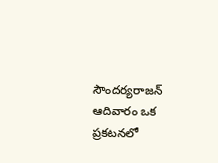సౌందర్యరాజన్ ఆదివారం ఒక ప్రకటనలో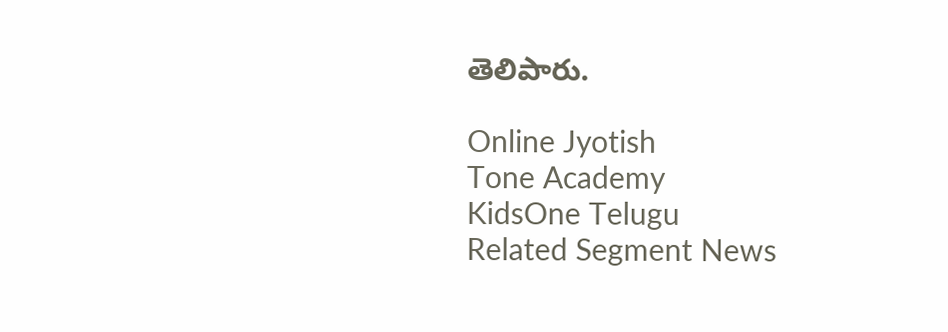తెలిపారు.

Online Jyotish
Tone Academy
KidsOne Telugu
Related Segment News